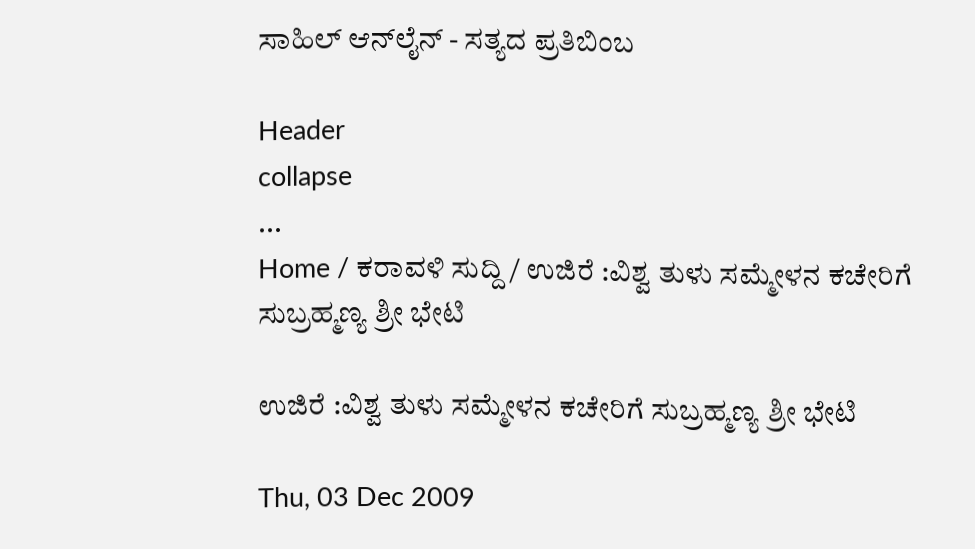ಸಾಹಿಲ್ ಆನ್‌ಲೈನ್ - ಸತ್ಯದ ಪ್ರತಿಬಿಂಬ

Header
collapse
...
Home / ಕರಾವಳಿ ಸುದ್ದಿ / ಉಜಿರೆ :ವಿಶ್ವ ತುಳು ಸಮ್ಮೇಳನ ಕಚೇರಿಗೆ ಸುಬ್ರಹ್ಮಣ್ಯ ಶ್ರೀ ಭೇಟಿ

ಉಜಿರೆ :ವಿಶ್ವ ತುಳು ಸಮ್ಮೇಳನ ಕಚೇರಿಗೆ ಸುಬ್ರಹ್ಮಣ್ಯ ಶ್ರೀ ಭೇಟಿ

Thu, 03 Dec 2009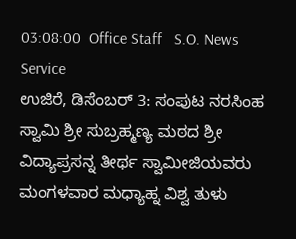03:08:00  Office Staff   S.O. News Service
ಉಜಿರೆ, ಡಿಸೆಂಬರ್ 3: ಸಂಪುಟ ನರಸಿಂಹ ಸ್ವಾಮಿ ಶ್ರೀ ಸುಬ್ರಹ್ಮಣ್ಯ ಮಠದ ಶ್ರೀ ವಿದ್ಯಾಪ್ರಸನ್ನ ತೀರ್ಥ ಸ್ವಾಮೀಜಿಯವರು ಮಂಗಳವಾರ ಮಧ್ಯಾಹ್ನ ವಿಶ್ವ ತುಳು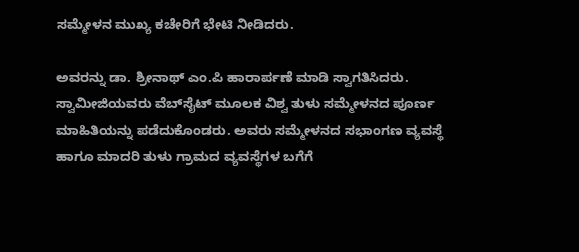ಸಮ್ಮೇಳನ ಮುಖ್ಯ ಕಚೇರಿಗೆ ಭೇಟಿ ನೀಡಿದರು.

ಅವರನ್ನು ಡಾ. ಶ್ರೀನಾಥ್ ಎಂ.ಪಿ ಹಾರಾರ್ಪಣೆ ಮಾಡಿ ಸ್ವಾಗತಿಸಿದರು. ಸ್ವಾಮೀಜಿಯವರು ವೆಬ್‌ಸೈಟ್ ಮೂಲಕ ವಿಶ್ವ ತುಳು ಸಮ್ಮೇಳನದ ಪೂರ್ಣ ಮಾಹಿತಿಯನ್ನು ಪಡೆದುಕೊಂಡರು. ಅವರು ಸಮ್ಮೇಳನದ ಸಭಾಂಗಣ ವ್ಯವಸ್ಥೆ ಹಾಗೂ ಮಾದರಿ ತುಳು ಗ್ರಾಮದ ವ್ಯವಸ್ಥೆಗಳ ಬಗೆಗೆ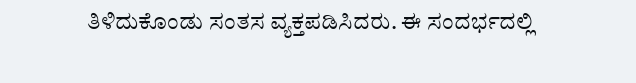ತಿಳಿದುಕೊಂಡು ಸಂತಸ ವ್ಯಕ್ತಪಡಿಸಿದರು. ಈ ಸಂದರ್ಭದಲ್ಲಿ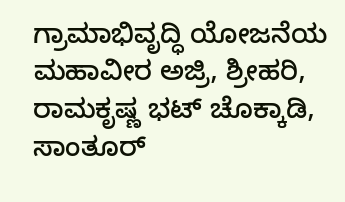ಗ್ರಾಮಾಭಿವೃದ್ಧಿ ಯೋಜನೆಯ ಮಹಾವೀರ ಅಜ್ರಿ, ಶ್ರೀಹರಿ, ರಾಮಕೃಷ್ಣ ಭಟ್ ಚೊಕ್ಕಾಡಿ, ಸಾಂತೂರ್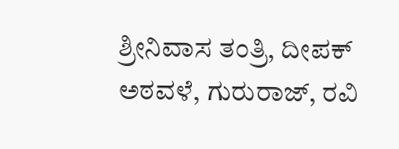ಶ್ರೀನಿವಾಸ ತಂತ್ರಿ, ದೀಪಕ್ ಅಠವಳೆ, ಗುರುರಾಜ್, ರವಿ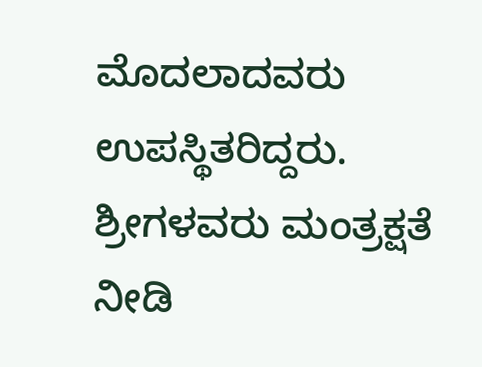ಮೊದಲಾದವರು ಉಪಸ್ಥಿತರಿದ್ದರು. ಶ್ರೀಗಳವರು ಮಂತ್ರಕ್ಷತೆ ನೀಡಿ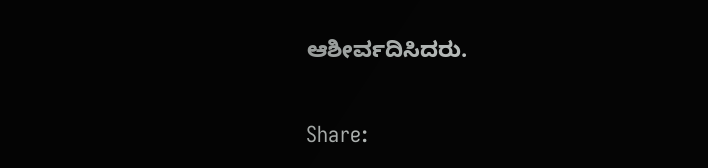ಆಶೀರ್ವದಿಸಿದರು.


Share: